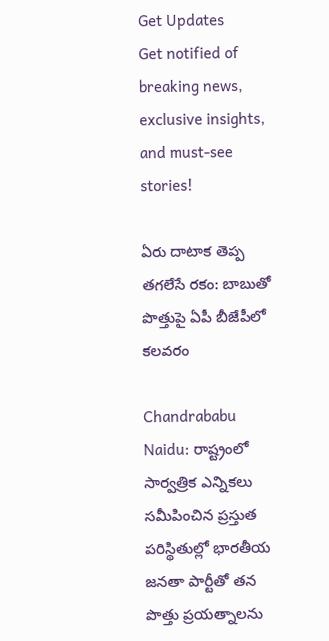Get Updates
Get notified of breaking news, exclusive insights, and must-see stories!

ఏరు దాటాక తెప్ప తగలేసే రకం: బాబుతో పొత్తుపై ఏపీ బీజేపీలో కలవరం

Chandrababu Naidu: రాష్ట్రంలో సార్వత్రిక ఎన్నికలు సమీపించిన ప్రస్తుత పరిస్థితుల్లో భారతీయ జనతా పార్టీతో తన పొత్తు ప్రయత్నాలను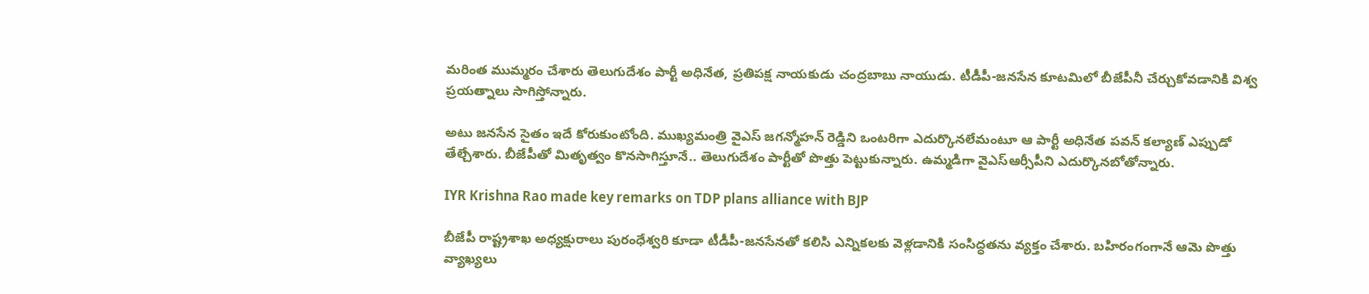మరింత ముమ్మరం చేశారు తెలుగుదేశం పార్టీ అధినేత, ప్రతిపక్ష నాయకుడు చంద్రబాబు నాయుడు. టీడీపీ-జనసేన కూటమిలో బీజేపీనీ చేర్చుకోవడానికి విశ్వ ప్రయత్నాలు సాగిస్తోన్నారు.

అటు జనసేన సైతం ఇదే కోరుకుంటోంది. ముఖ్యమంత్రి వైఎస్ జగన్మోహన్ రెడ్డిని ఒంటరిగా ఎదుర్కొనలేమంటూ ఆ పార్టీ అధినేత పవన్ కల్యాణ్ ఎప్పుడో తేల్చేశారు. బీజేపీతో మితృత్వం కొనసాగిస్తూనే.. తెలుగుదేశం పార్టీతో పొత్తు పెట్టుకున్నారు. ఉమ్మడిగా వైఎస్ఆర్సీపీని ఎదుర్కొనబోతోన్నారు.

IYR Krishna Rao made key remarks on TDP plans alliance with BJP

బీజేపీ రాష్ట్రశాఖ అధ్యక్షురాలు పురంధేశ్వరి కూడా టీడీపీ-జనసేనతో కలిసి ఎన్నికలకు వెళ్లడానికి సంసిద్ధతను వ్యక్తం చేశారు. బహిరంగంగానే ఆమె పొత్తు వ్యాఖ్యలు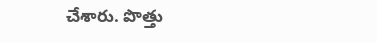చేశారు. పొత్తు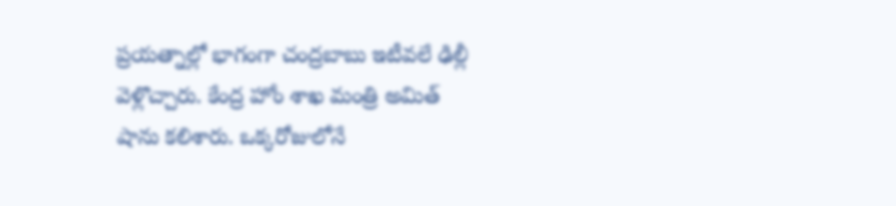ప్రయత్నాల్లో భాగంగా చంద్రబాబు ఇటీవలే ఢిల్లీ వెళ్లొచ్చారు. కేంద్ర హోం శాఖ మంత్రి అమిత్ షాను కలిశారు. ఒక్కరోజులోనే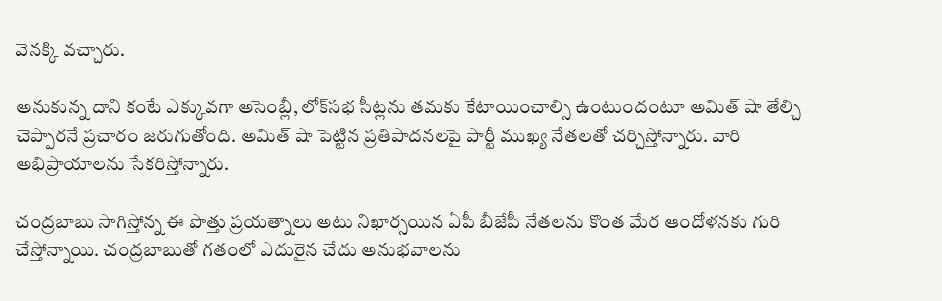వెనక్కి వచ్చారు.

అనుకున్న దాని కంటే ఎక్కువగా అసెంబ్లీ, లోక్‌సభ సీట్లను తమకు కేటాయించాల్సి ఉంటుందంటూ అమిత్ షా తేల్చి చెప్పారనే ప్రచారం జరుగుతోంది. అమిత్ షా పెట్టిన ప్రతిపాదనలపై పార్టీ ముఖ్య నేతలతో చర్చిస్తోన్నారు. వారి అభిప్రాయాలను సేకరిస్తోన్నారు.

చంద్రబాబు సాగిస్తోన్న ఈ పొత్తు ప్రయత్నాలు అటు నిఖార్సయిన ఏపీ బీజేపీ నేతలను కొంత మేర ఆందోళనకు గురి చేస్తోన్నాయి. చంద్రబాబుతో గతంలో ఎదురైన చేదు అనుభవాలను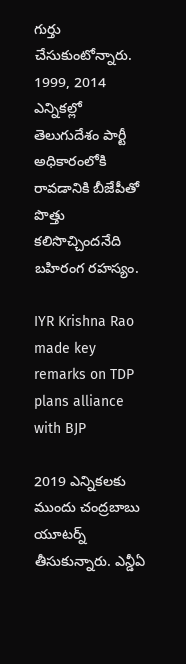గుర్తు చేసుకుంటోన్నారు. 1999, 2014 ఎన్నికల్లో తెలుగుదేశం పార్టీ అధికారంలోకి రావడానికి బీజేపీతో పొత్తు కలిసొచ్చిందనేది బహిరంగ రహస్యం.

IYR Krishna Rao made key remarks on TDP plans alliance with BJP

2019 ఎన్నికలకు ముందు చంద్రబాబు యూటర్న్ తీసుకున్నారు. ఎన్డీఏ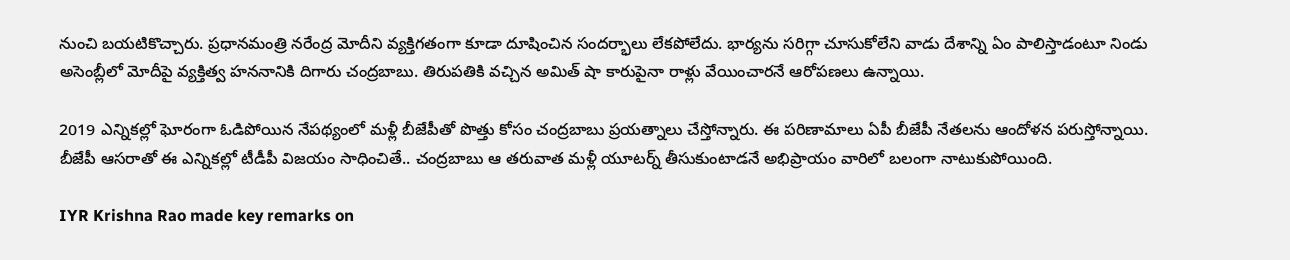నుంచి బయటికొచ్చారు. ప్రధానమంత్రి నరేంద్ర మోదీని వ్యక్తిగతంగా కూడా దూషించిన సందర్భాలు లేకపోలేదు. భార్యను సరిగ్గా చూసుకోలేని వాడు దేశాన్ని ఏం పాలిస్తాడంటూ నిండు అసెంబ్లీలో మోదీపై వ్యక్తిత్వ హననానికి దిగారు చంద్రబాబు. తిరుపతికి వచ్చిన అమిత్ షా కారుపైనా రాళ్లు వేయించారనే ఆరోపణలు ఉన్నాయి.

2019 ఎన్నికల్లో ఘోరంగా ఓడిపోయిన నేపథ్యంలో మళ్లీ బీజేపీతో పొత్తు కోసం చంద్రబాబు ప్రయత్నాలు చేస్తోన్నారు. ఈ పరిణామాలు ఏపీ బీజేపీ నేతలను ఆందోళన పరుస్తోన్నాయి. బీజేపీ ఆసరాతో ఈ ఎన్నికల్లో టీడీపీ విజయం సాధించితే.. చంద్రబాబు ఆ తరువాత మళ్లీ యూటర్న్ తీసుకుంటాడనే అభిప్రాయం వారిలో బలంగా నాటుకుపోయింది.

IYR Krishna Rao made key remarks on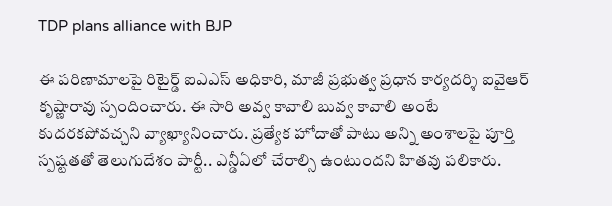TDP plans alliance with BJP

ఈ పరిణామాలపై రిటైర్డ్ ఐఎఎస్ అధికారి, మాజీ ప్రభుత్వ ప్రధాన కార్యదర్శి ఐవైఆర్ కృష్ణారావు స్పందించారు. ఈ సారి అవ్వ కావాలి బువ్వ కావాలి అంటే కుదరకపోవచ్చని వ్యాఖ్యానించారు. ప్రత్యేక హోదాతో పాటు అన్ని అంశాలపై పూర్తి స్పష్టతతో తెలుగుదేశం పార్టీ.. ఎన్డీఏలో చేరాల్సి ఉంటుందని హితవు పలికారు.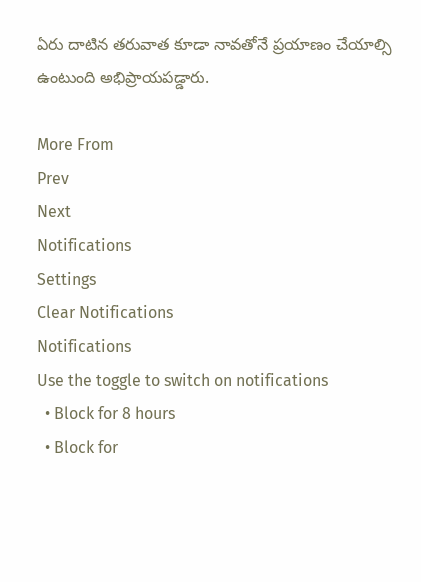ఏరు దాటిన తరువాత కూడా నావతోనే ప్రయాణం చేయాల్సి ఉంటుంది అభిప్రాయపడ్డారు.

More From
Prev
Next
Notifications
Settings
Clear Notifications
Notifications
Use the toggle to switch on notifications
  • Block for 8 hours
  • Block for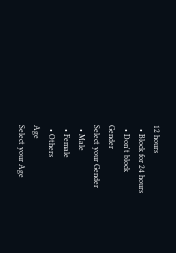12 hours
  • Block for 24 hours
  • Don't block
Gender
Select your Gender
  • Male
  • Female
  • Others
Age
Select your Age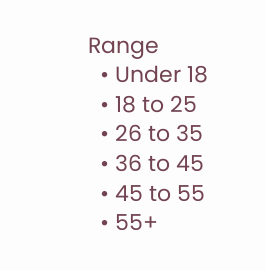Range
  • Under 18
  • 18 to 25
  • 26 to 35
  • 36 to 45
  • 45 to 55
  • 55+